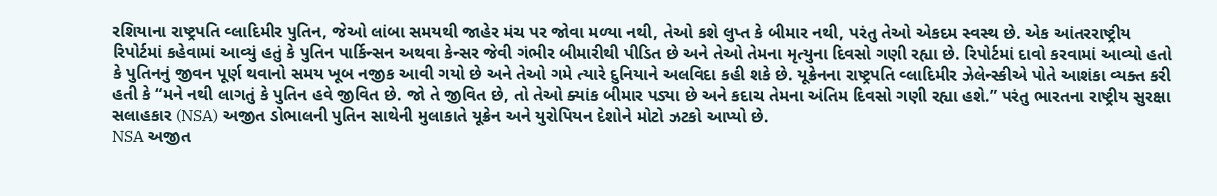રશિયાના રાષ્ટ્રપતિ વ્લાદિમીર પુતિન, જેઓ લાંબા સમયથી જાહેર મંચ પર જોવા મળ્યા નથી, તેઓ કશે લુપ્ત કે બીમાર નથી, પરંતુ તેઓ એકદમ સ્વસ્થ છે. એક આંતરરાષ્ટ્રીય રિપોર્ટમાં કહેવામાં આવ્યું હતું કે પુતિન પાર્કિન્સન અથવા કેન્સર જેવી ગંભીર બીમારીથી પીડિત છે અને તેઓ તેમના મૃત્યુના દિવસો ગણી રહ્યા છે. રિપોર્ટમાં દાવો કરવામાં આવ્યો હતો કે પુતિનનું જીવન પૂર્ણ થવાનો સમય ખૂબ નજીક આવી ગયો છે અને તેઓ ગમે ત્યારે દુનિયાને અલવિદા કહી શકે છે. યૂક્રેનના રાષ્ટ્રપતિ વ્લાદિમીર ઝેલેન્સ્કીએ પોતે આશંકા વ્યક્ત કરી હતી કે “મને નથી લાગતું કે પુતિન હવે જીવિત છે. જો તે જીવિત છે, તો તેઓ ક્યાંક બીમાર પડ્યા છે અને કદાચ તેમના અંતિમ દિવસો ગણી રહ્યા હશે.” પરંતુ ભારતના રાષ્ટ્રીય સુરક્ષા સલાહકાર (NSA) અજીત ડોભાલની પુતિન સાથેની મુલાકાતે યૂક્રેન અને યુરોપિયન દેશોને મોટો ઝટકો આપ્યો છે.
NSA અજીત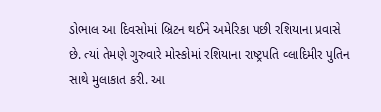ડોભાલ આ દિવસોમાં બ્રિટન થઈને અમેરિકા પછી રશિયાના પ્રવાસે છે. ત્યાં તેમણે ગુરુવારે મોસ્કોમાં રશિયાના રાષ્ટ્રપતિ વ્લાદિમીર પુતિન સાથે મુલાકાત કરી. આ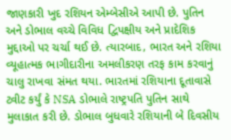જાણકારી ખુદ રશિયન એમ્બેસીએ આપી છે. પુતિન અને ડોભાલ વચ્ચે વિવિધ દ્વિપક્ષીય અને પ્રાદેશિક મુદ્દાઓ પર ચર્ચા થઈ છે. ત્યારબાદ, ભારત અને રશિયા વ્યૂહાત્મક ભાગીદારીના અમલીકરણ તરફ કામ કરવાનું ચાલુ રાખવા સંમત થયા. ભારતમાં રશિયાના દૂતાવાસે ટ્વીટ કર્યું કે NSA ડોભાલે રાષ્ટ્રપતિ પુતિન સાથે મુલાકાત કરી છે. ડોભાલ બુધવારે રશિયાની બે દિવસીય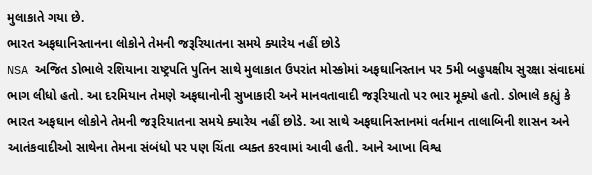મુલાકાતે ગયા છે.
ભારત અફઘાનિસ્તાનના લોકોને તેમની જરૂરિયાતના સમયે ક્યારેય નહીં છોડે
NSA અજિત ડોભાલે રશિયાના રાષ્ટ્રપતિ પુતિન સાથે મુલાકાત ઉપરાંત મોસ્કોમાં અફઘાનિસ્તાન પર 5મી બહુપક્ષીય સુરક્ષા સંવાદમાં ભાગ લીધો હતો. આ દરમિયાન તેમણે અફઘાનોની સુખાકારી અને માનવતાવાદી જરૂરિયાતો પર ભાર મૂક્યો હતો. ડોભાલે કહ્યું કે ભારત અફઘાન લોકોને તેમની જરૂરિયાતના સમયે ક્યારેય નહીં છોડે. આ સાથે અફઘાનિસ્તાનમાં વર્તમાન તાલાબિની શાસન અને આતંકવાદીઓ સાથેના તેમના સંબંધો પર પણ ચિંતા વ્યક્ત કરવામાં આવી હતી. આને આખા વિશ્વ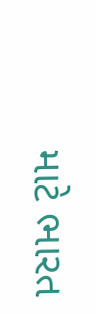માટે ભારત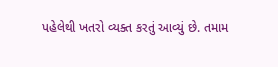પહેલેથી ખતરો વ્યક્ત કરતું આવ્યું છે. તમામ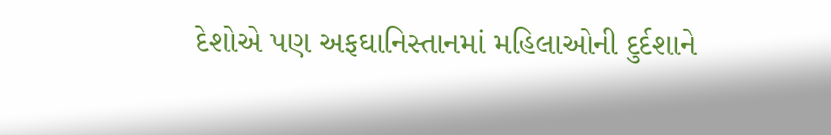દેશોએ પણ અફઘાનિસ્તાનમાં મહિલાઓની દુર્દશાને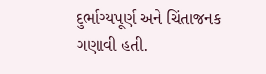દુર્ભાગ્યપૂર્ણ અને ચિંતાજનક ગણાવી હતી.